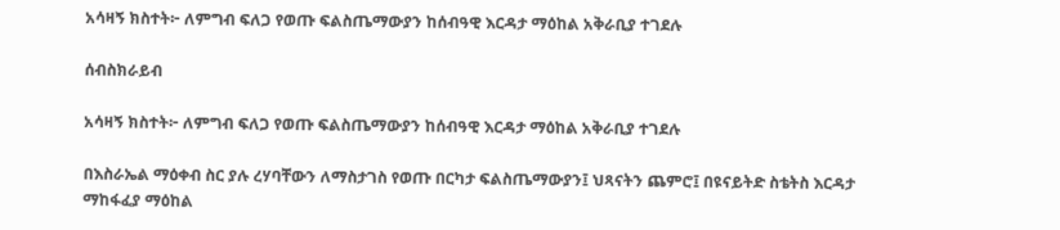አሳዛኝ ክስተት፦ ለምግብ ፍለጋ የወጡ ፍልስጤማውያን ከሰብዓዊ እርዳታ ማዕከል አቅራቢያ ተገደሉ

ሰብስክራይብ

አሳዛኝ ክስተት፦ ለምግብ ፍለጋ የወጡ ፍልስጤማውያን ከሰብዓዊ እርዳታ ማዕከል አቅራቢያ ተገደሉ

በእስራኤል ማዕቀብ ስር ያሉ ረሃባቸውን ለማስታገስ የወጡ በርካታ ፍልስጤማውያን፤ ህጻናትን ጨምሮ፤ በዩናይትድ ስቴትስ እርዳታ ማከፋፈያ ማዕከል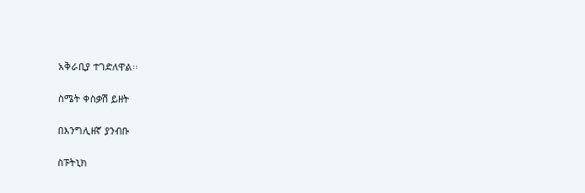አቅራቢያ ተገድለዋል፡፡

ስሜት ቀስቃሽ ይዘት

በእንግሊዘኛ ያንብቡ

ስፑትኒክ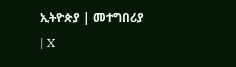ኢትዮጵያ | መተግበሪያ | X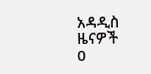አዳዲስ ዜናዎች
0